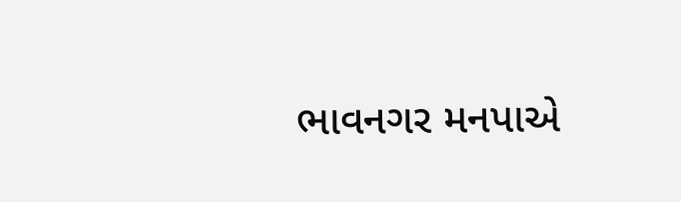ભાવનગર મનપાએ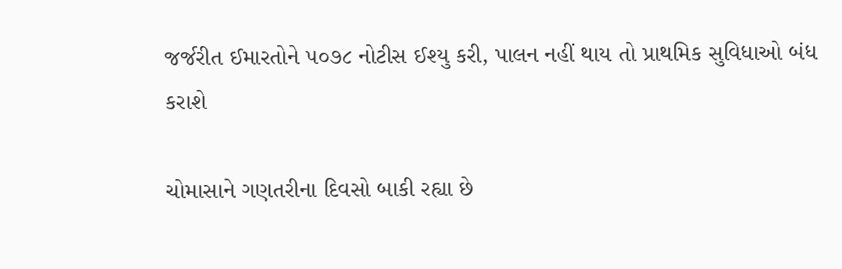જર્જરીત ઈમારતોને ૫૦૭૮ નોટીસ ઈશ્યુ કરી, પાલન નહીં થાય તો પ્રાથમિક સુવિધાઓ બંધ કરાશે

ચોમાસાને ગણતરીના દિવસો બાકી રહ્યા છે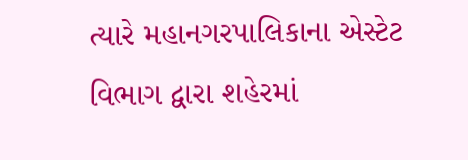ત્યારે મહાનગરપાલિકાના એસ્ટેટ વિભાગ દ્વારા શહેરમાં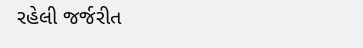રહેલી જર્જરીત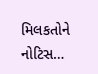મિલકતોને નોટિસ…